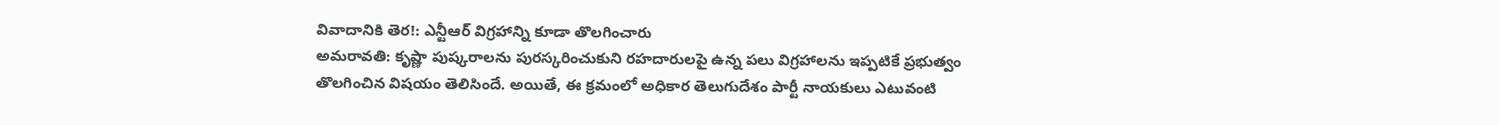వివాదానికి తెర!: ఎన్టీఆర్ విగ్రహాన్ని కూడా తొలగించారు
అమరావతి: కృష్ణా పుష్కరాలను పురస్కరించుకుని రహదారులపై ఉన్న పలు విగ్రహాలను ఇప్పటికే ప్రభుత్వం తొలగించిన విషయం తెలిసిందే. అయితే, ఈ క్రమంలో అధికార తెలుగుదేశం పార్టీ నాయకులు ఎటువంటి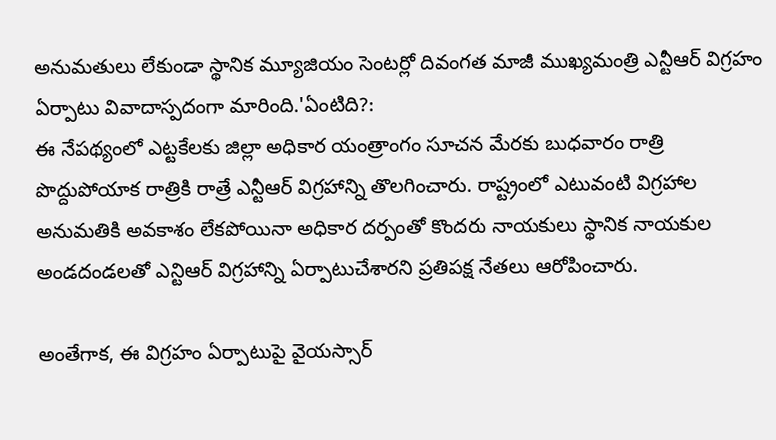అనుమతులు లేకుండా స్థానిక మ్యూజియం సెంటర్లో దివంగత మాజీ ముఖ్యమంత్రి ఎన్టీఆర్ విగ్రహం ఏర్పాటు వివాదాస్పదంగా మారింది.'ఏంటిది?:
ఈ నేపథ్యంలో ఎట్టకేలకు జిల్లా అధికార యంత్రాంగం సూచన మేరకు బుధవారం రాత్రి పొద్దుపోయాక రాత్రికి రాత్రే ఎన్టీఆర్ విగ్రహాన్ని తొలగించారు. రాష్ట్రంలో ఎటువంటి విగ్రహాల అనుమతికి అవకాశం లేకపోయినా అధికార దర్పంతో కొందరు నాయకులు స్థానిక నాయకుల అండదండలతో ఎన్టిఆర్ విగ్రహాన్ని ఏర్పాటుచేశారని ప్రతిపక్ష నేతలు ఆరోపించారు.

అంతేగాక, ఈ విగ్రహం ఏర్పాటుపై వైయస్సార్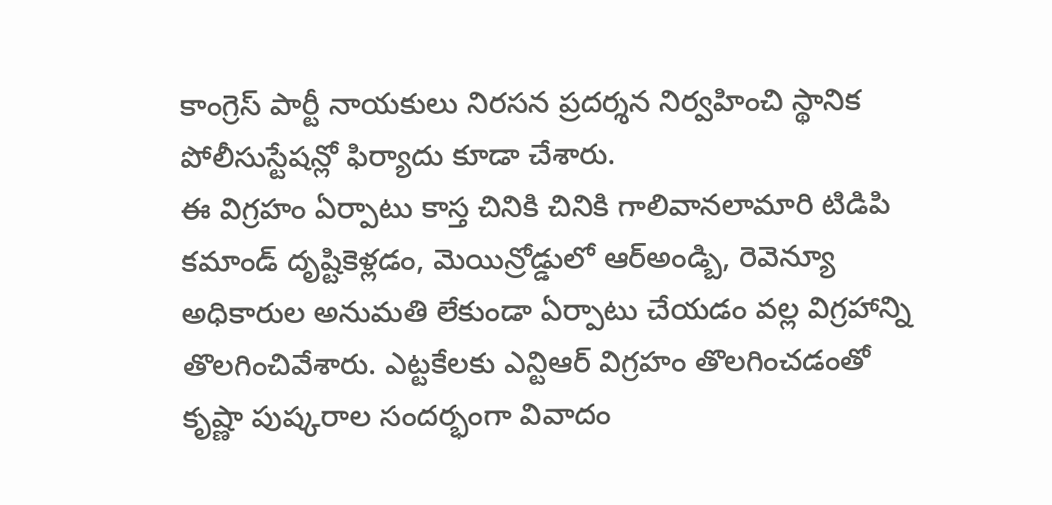కాంగ్రెస్ పార్టీ నాయకులు నిరసన ప్రదర్శన నిర్వహించి స్థానిక పోలీసుస్టేషన్లో ఫిర్యాదు కూడా చేశారు.
ఈ విగ్రహం ఏర్పాటు కాస్త చినికి చినికి గాలివానలామారి టిడిపి కమాండ్ దృష్టికెళ్లడం, మెయిన్రోడ్డులో ఆర్అండ్బి, రెవెన్యూ అధికారుల అనుమతి లేకుండా ఏర్పాటు చేయడం వల్ల విగ్రహాన్ని తొలగించివేశారు. ఎట్టకేలకు ఎన్టిఆర్ విగ్రహం తొలగించడంతో కృష్ణా పుష్కరాల సందర్భంగా వివాదం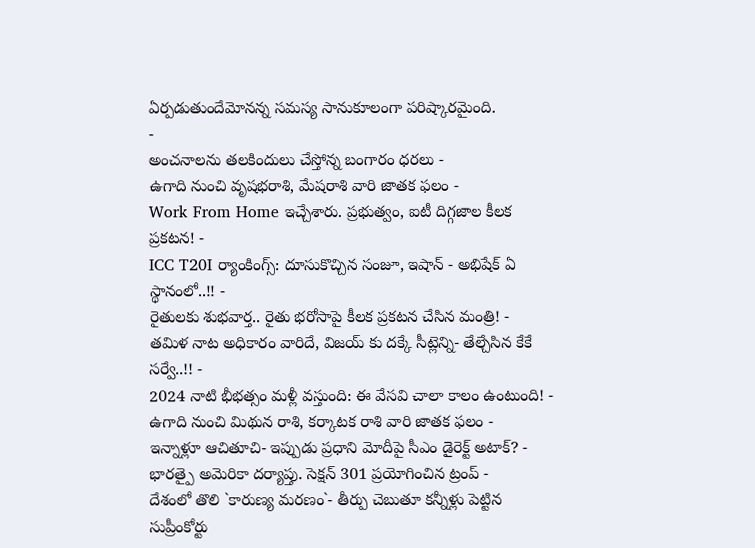ఏర్పడుతుందేమోనన్న సమస్య సానుకూలంగా పరిష్కారమైంది.
-
అంచనాలను తలకిందులు చేస్తోన్న బంగారం ధరలు -
ఉగాది నుంచి వృషభరాశి, మేషరాశి వారి జాతక ఫలం -
Work From Home ఇచ్చేశారు. ప్రభుత్వం, ఐటీ దిగ్గజాల కీలక ప్రకటన! -
ICC T20I ర్యాంకింగ్స్: దూసుకొచ్చిన సంజూ, ఇషాన్ - అభిషేక్ ఏ స్థానంలో..!! -
రైతులకు శుభవార్త.. రైతు భరోసాపై కీలక ప్రకటన చేసిన మంత్రి! -
తమిళ నాట అధికారం వారిదే, విజయ్ కు దక్కే సీట్లెన్ని- తేల్చేసిన కేకే సర్వే..!! -
2024 నాటి భీభత్సం మళ్లీ వస్తుంది: ఈ వేసవి చాలా కాలం ఉంటుంది! -
ఉగాది నుంచి మిథున రాశి, కర్కాటక రాశి వారి జాతక ఫలం -
ఇన్నాళ్లూ ఆచితూచి- ఇప్పుడు ప్రధాని మోదీపై సీఎం డైరెక్ట్ అటాక్? -
భారత్పై అమెరికా దర్యాప్తు. సెక్షన్ 301 ప్రయోగించిన ట్రంప్ -
దేశంలో తొలి `కారుణ్య మరణం`- తీర్పు చెబుతూ కన్నీళ్లు పెట్టిన సుప్రీంకోర్టు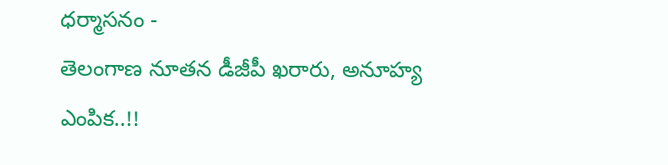ధర్మాసనం -
తెలంగాణ నూతన డీజీపీ ఖరారు, అనూహ్య ఎంపిక..!!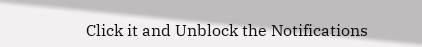Click it and Unblock the Notifications